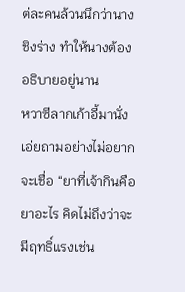ต่ละคนล้วนนึกว่านางชิงร่าง ทำให้นางต้องอธิบายอยู่นาน
หวาซีลากเก้าอี้มานั่ง เอ่ยถามอย่างไม่อยากจะเชื่อ “ยาที่เจ้ากินคือยาอะไร คิดไม่ถึงว่าจะมีฤทธิ์แรงเช่น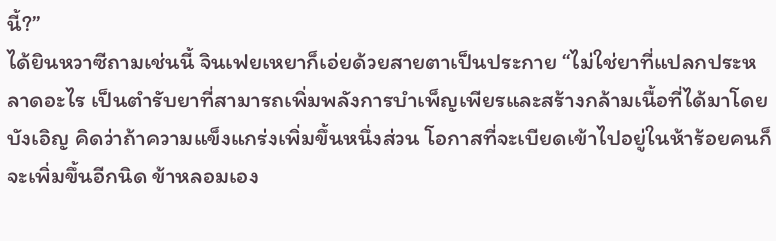นี้?”
ได้ยินหวาซีถามเช่นนี้ จินเฟยเหยาก็เอ่ยด้วยสายตาเป็นประกาย “ไม่ใช่ยาที่แปลกประหลาดอะไร เป็นตำรับยาที่สามารถเพิ่มพลังการบำเพ็ญเพียรและสร้างกล้ามเนื้อที่ได้มาโดยบังเอิญ คิดว่าถ้าความแข็งแกร่งเพิ่มขึ้นหนึ่งส่วน โอกาสที่จะเบียดเข้าไปอยู่ในห้าร้อยคนก็จะเพิ่มขึ้นอีกนิด ข้าหลอมเอง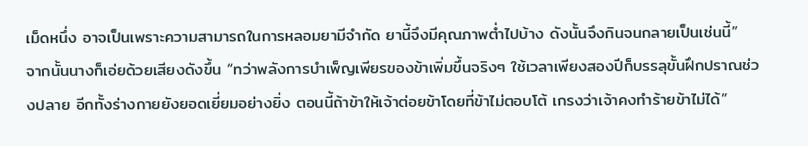เม็ดหนึ่ง อาจเป็นเพราะความสามารถในการหลอมยามีจำกัด ยานี้จึงมีคุณภาพต่ำไปบ้าง ดังนั้นจึงกินจนกลายเป็นเช่นนี้”
จากนั้นนางก็เอ่ยด้วยเสียงดังขึ้น “ทว่าพลังการบำเพ็ญเพียรของข้าเพิ่มขึ้นจริงๆ ใช้เวลาเพียงสองปีก็บรรลุขั้นฝึกปราณช่วงปลาย อีกทั้งร่างกายยังยอดเยี่ยมอย่างยิ่ง ตอนนี้ถ้าข้าให้เจ้าต่อยข้าโดยที่ข้าไม่ตอบโต้ เกรงว่าเจ้าคงทำร้ายข้าไม่ได้”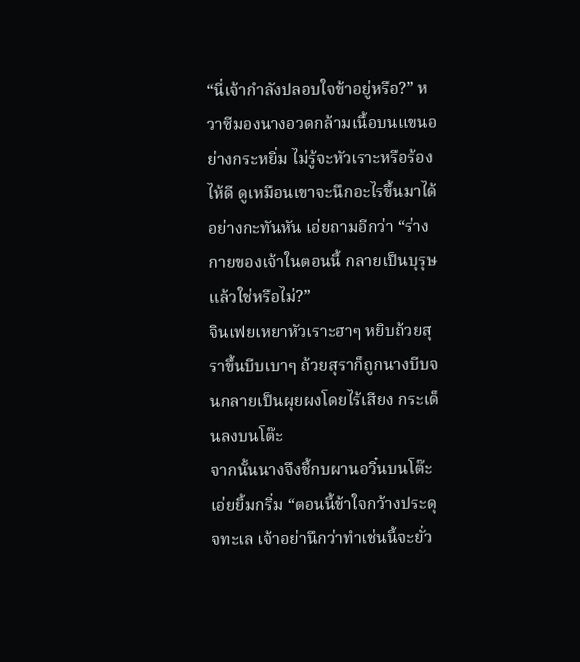“นี่เจ้ากำลังปลอบใจข้าอยู่หรือ?” หวาซีมองนางอวดกล้ามเนื้อบนแขนอย่างกระหยิ่ม ไม่รู้จะหัวเราะหรือร้องไห้ดี ดูเหมือนเขาจะนึกอะไรขึ้นมาได้อย่างกะทันหัน เอ่ยถามอีกว่า “ร่างกายของเจ้าในตอนนี้ กลายเป็นบุรุษแล้วใช่หรือไม่?”
จินเฟยเหยาหัวเราะฮาๆ หยิบถ้วยสุราขึ้นบีบเบาๆ ถ้วยสุราก็ถูกนางบีบจนกลายเป็นผุยผงโดยไร้เสียง กระเด็นลงบนโต๊ะ
จากนั้นนางจึงชี้กบผานอวิ๋นบนโต๊ะ เอ่ยยิ้มกริ่ม “ตอนนี้ข้าใจกว้างประดุจทะเล เจ้าอย่านึกว่าทำเช่นนี้จะยั่ว